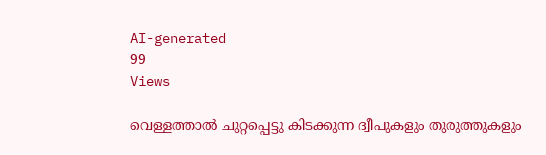AI-generated
99
Views

വെള്ളത്താല്‍ ചുറ്റപ്പെട്ടു കിടക്കുന്ന ദ്വീപുകളും തുരുത്തുകളും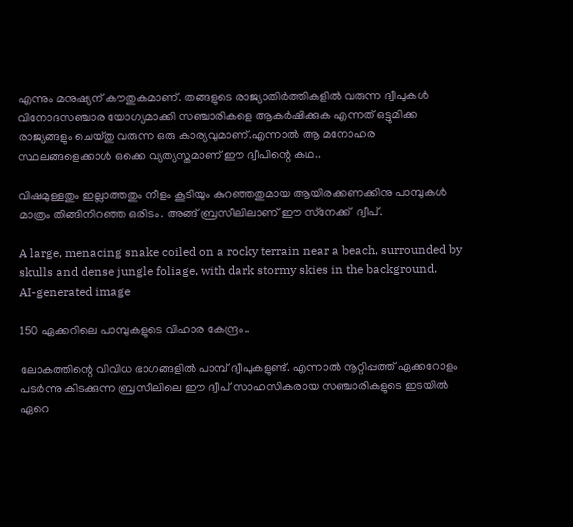എന്നും മനുഷ്യന് കൗതുകമാണ്. തങ്ങളുടെ രാജ്യാതിര്‍ത്തികളില്‍ വരുന്ന ദ്വീപുകള്‍ വിനോദസഞ്ചാര യോഗ്യമാക്കി സഞ്ചാരികളെ ആകര്‍ഷിക്കുക എന്നത് ഒട്ടുമിക്ക രാജ്യങ്ങളും ചെയ്തു വരുന്ന ഒരു കാര്യവുമാണ്.എന്നാല്‍ ആ മനോഹര സ്ഥലങ്ങളെക്കാള്‍ ഒക്കെ വ്യത്യസ്തമാണ് ഈ ദ്വീപിന്റെ കഥ..

വിഷമുള്ളതും ഇല്ലാത്തതും നീളം കൂടിയും കുറഞ്ഞതുമായ ആയിരക്കണക്കിനു പാമ്പുകള്‍ മാത്രം തിങ്ങിനിറഞ്ഞ ഒരിടം. അങ്ങ് ബ്രസീലിലാണ് ഈ സ്‌നേക്ക്  ദ്വീപ്.

A large, menacing snake coiled on a rocky terrain near a beach, surrounded by skulls and dense jungle foliage, with dark stormy skies in the background.
AI-generated image

150 ഏക്കറിലെ പാമ്പുകളുടെ വിഹാര കേന്ദ്രം..

ലോകത്തിന്റെ വിവിധ ഭാഗങ്ങളില്‍ പാമ്പ് ദ്വീപുകളുണ്ട്. എന്നാല്‍ നൂറ്റിപ്പത്ത് ഏക്കറോളം പടര്‍ന്നു കിടക്കുന്ന ബ്രസീലിലെ ഈ ദ്വീപ് സാഹസികരായ സഞ്ചാരികളുടെ ഇടയില്‍ ഏറെ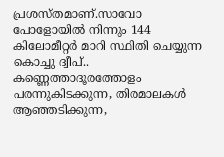പ്രശസ്തമാണ്.സാവോ പോളോയില്‍ നിന്നും 144 കിലോമീറ്റര്‍ മാറി സ്ഥിതി ചെയ്യുന്ന കൊച്ചു ദ്വീപ്.. കണ്ണെത്താദൂരത്തോളം പരന്നുകിടക്കുന്ന, തിരമാലകള്‍ ആഞ്ഞടിക്കുന്ന,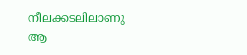നീലക്കടലിലാണു ആ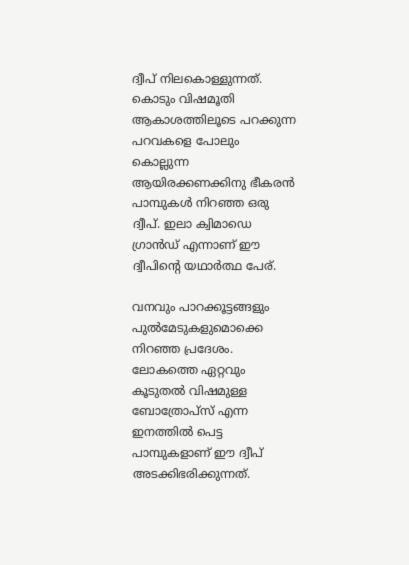ദ്വീപ് നിലകൊള്ളുന്നത്. കൊടും വിഷമൂതി ആകാശത്തിലൂടെ പറക്കുന്ന പറവകളെ പോലും കൊല്ലുന്ന ആയിരക്കണക്കിനു ഭീകരന്‍ പാമ്പുകള്‍ നിറഞ്ഞ ഒരു ദ്വീപ്. ഇലാ ക്വിമാഡെ ഗ്രാന്‍ഡ് എന്നാണ് ഈ ദ്വീപിന്റെ യഥാര്‍ത്ഥ പേര്.

വനവും പാറക്കൂട്ടങ്ങളും പുല്‍മേടുകളുമൊക്കെ നിറഞ്ഞ പ്രദേശം. ലോകത്തെ ഏറ്റവും കൂടുതല്‍ വിഷമുള്ള ബോത്രോപ്സ് എന്ന ഇനത്തില്‍ പെട്ട പാമ്പുകളാണ് ഈ ദ്വീപ് അടക്കിഭരിക്കുന്നത്.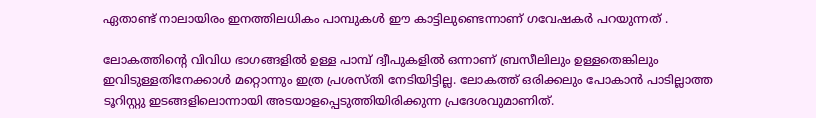ഏതാണ്ട് നാലായിരം ഇനത്തിലധികം പാമ്പുകള്‍ ഈ കാട്ടിലുണ്ടെന്നാണ് ഗവേഷകര്‍ പറയുന്നത് .

ലോകത്തിന്റെ വിവിധ ഭാഗങ്ങളില്‍ ഉള്ള പാമ്പ് ദ്വീപുകളില്‍ ഒന്നാണ് ബ്രസീലിലും ഉള്ളതെങ്കിലും ഇവിടുള്ളതിനേക്കാള്‍ മറ്റൊന്നും ഇത്ര പ്രശസ്തി നേടിയിട്ടില്ല. ലോകത്ത് ഒരിക്കലും പോകാന്‍ പാടില്ലാത്ത ടൂറിസ്റ്റു ഇടങ്ങളിലൊന്നായി അടയാളപ്പെടുത്തിയിരിക്കുന്ന പ്രദേശവുമാണിത്.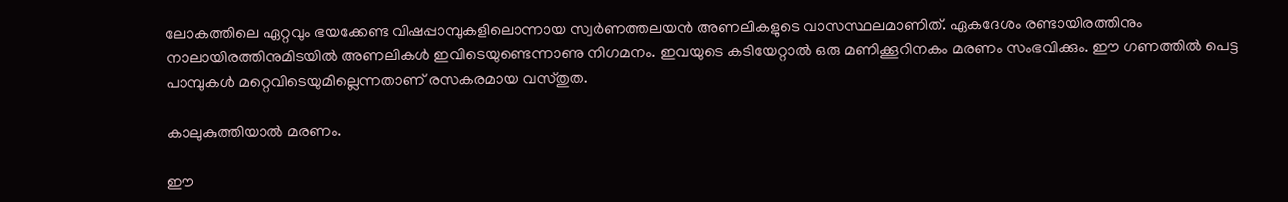ലോകത്തിലെ ഏറ്റവും ഭയക്കേണ്ട വിഷപ്പാമ്പുകളിലൊന്നായ സ്വര്‍ണത്തലയന്‍ അണലികളുടെ വാസസ്ഥലമാണിത്. ഏകദേശം രണ്ടായിരത്തിനും നാലായിരത്തിനുമിടയില്‍ അണലികള്‍ ഇവിടെയുണ്ടെന്നാണു നിഗമനം. ഇവയുടെ കടിയേറ്റാല്‍ ഒരു മണിക്കൂറിനകം മരണം സംഭവിക്കും. ഈ ഗണത്തില്‍ പെട്ട പാമ്പുകള്‍ മറ്റെവിടെയുമില്ലെന്നതാണ് രസകരമായ വസ്തുത.

കാലുകുത്തിയാല്‍ മരണം.

ഈ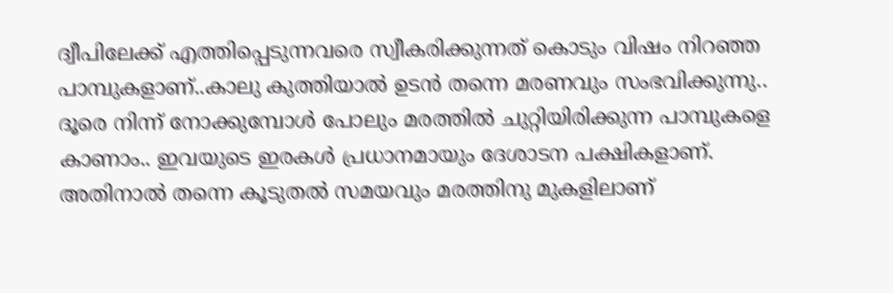ദ്വീപിലേക്ക് എത്തിപ്പെടുന്നവരെ സ്വീകരിക്കുന്നത് കൊടും വിഷം നിറഞ്ഞ പാമ്പുകളാണ്..കാലു കുത്തിയാല്‍ ഉടന്‍ തന്നെ മരണവും സംഭവിക്കുന്നു.. ദൂരെ നിന്ന് നോക്കുമ്പോൾ പോലും മരത്തില്‍ ചുറ്റിയിരിക്കുന്ന പാമ്പുകളെ കാണാം.. ഇവയുടെ ഇരകള്‍ പ്രധാനമായും ദേശാടന പക്ഷികളാണ്. അതിനാല്‍ തന്നെ കൂടുതല്‍ സമയവും മരത്തിനു മുകളിലാണ്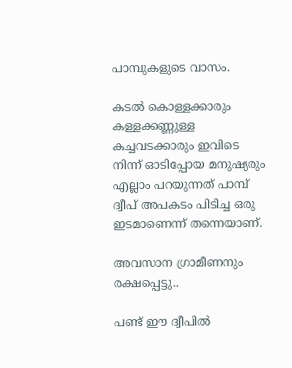പാമ്പുകളുടെ വാസം.

കടല്‍ കൊള്ളക്കാരും കള്ളക്കണ്ണുള്ള കച്ചവടക്കാരും ഇവിടെ നിന്ന് ഓടിപ്പോയ മനുഷ്യരും എല്ലാം പറയുന്നത് പാമ്പ് ദ്വീപ് അപകടം പിടിച്ച ഒരു ഇടമാണെന്ന് തന്നെയാണ്.

അവസാന ഗ്രാമീണനും രക്ഷപ്പെട്ടു..

പണ്ട് ഈ ദ്വീപില്‍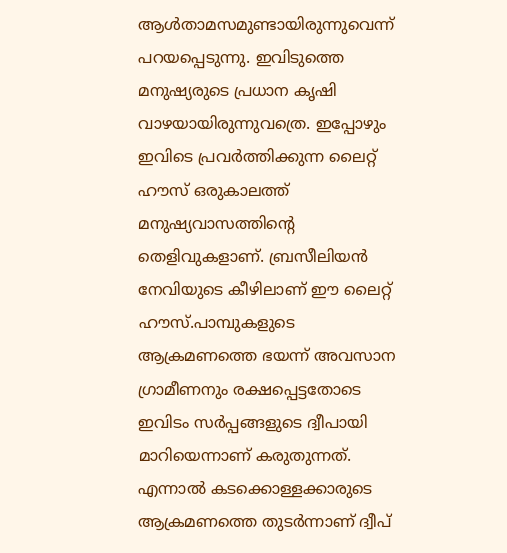ആള്‍താമസമുണ്ടായിരുന്നുവെന്ന് പറയപ്പെടുന്നു. ഇവിടുത്തെ മനുഷ്യരുടെ പ്രധാന കൃഷി വാഴയായിരുന്നുവത്രെ. ഇപ്പോഴും ഇവിടെ പ്രവര്‍ത്തിക്കുന്ന ലൈറ്റ് ഹൗസ് ഒരുകാലത്ത് മനുഷ്യവാസത്തിന്റെ തെളിവുകളാണ്. ബ്രസീലിയന്‍ നേവിയുടെ കീഴിലാണ് ഈ ലൈറ്റ് ഹൗസ്.പാമ്പുകളുടെ ആക്രമണത്തെ ഭയന്ന് അവസാന ഗ്രാമീണനും രക്ഷപ്പെട്ടതോടെ ഇവിടം സര്‍പ്പങ്ങളുടെ ദ്വീപായി മാറിയെന്നാണ് കരുതുന്നത്. എന്നാല്‍ കടക്കൊള്ളക്കാരുടെ ആക്രമണത്തെ തുടര്‍ന്നാണ് ദ്വീപ്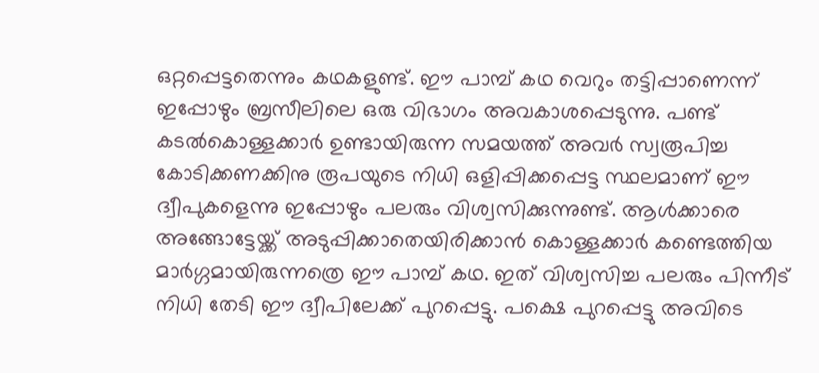ഒറ്റപ്പെട്ടതെന്നും കഥകളുണ്ട്. ഈ പാമ്പ് കഥ വെറും തട്ടിപ്പാണെന്ന് ഇപ്പോഴും ബ്രസീലിലെ ഒരു വിഭാഗം അവകാശപ്പെടുന്നു. പണ്ട് കടല്‍കൊള്ളക്കാര്‍ ഉണ്ടായിരുന്ന സമയത്ത് അവര്‍ സ്വരൂപിച്ച കോടിക്കണക്കിനു രൂപയുടെ നിധി ഒളിപ്പിക്കപ്പെട്ട സ്ഥലമാണ് ഈ ദ്വീപുകളെന്നു ഇപ്പോഴും പലരും വിശ്വസിക്കുന്നുണ്ട്. ആള്‍ക്കാരെ അങ്ങോട്ടേയ്ക്ക് അടുപ്പിക്കാതെയിരിക്കാന്‍ കൊള്ളക്കാര്‍ കണ്ടെത്തിയ മാര്‍ഗ്ഗമായിരുന്നത്രെ ഈ പാമ്പ് കഥ. ഇത് വിശ്വസിച്ച പലരും പിന്നീട് നിധി തേടി ഈ ദ്വീപിലേക്ക് പുറപ്പെട്ടു. പക്ഷെ പുറപ്പെട്ടു അവിടെ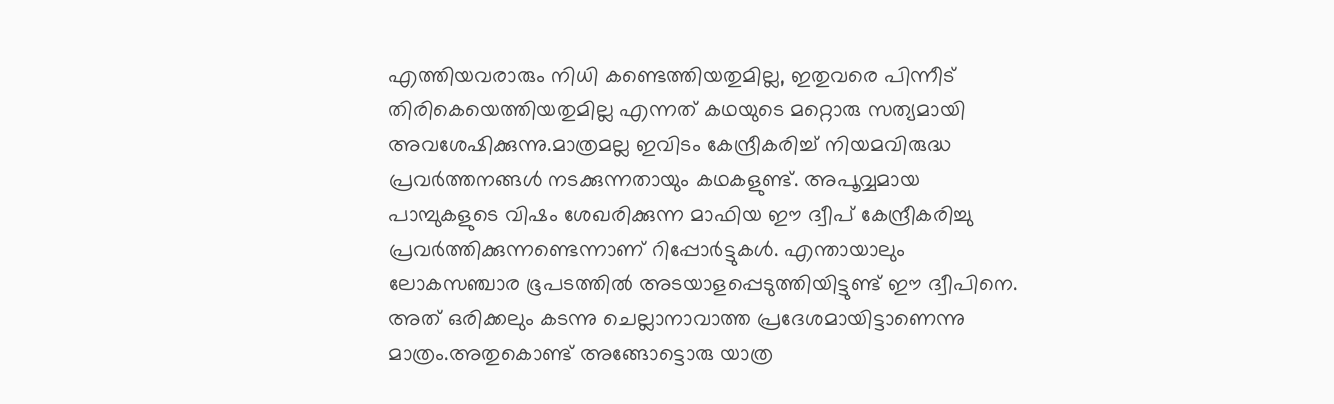എത്തിയവരാരും നിധി കണ്ടെത്തിയതുമില്ല, ഇതുവരെ പിന്നീട് തിരികെയെത്തിയതുമില്ല എന്നത് കഥയുടെ മറ്റൊരു സത്യമായി അവശേഷിക്കുന്നു.മാത്രമല്ല ഇവിടം കേന്ദ്രീകരിച്ച് നിയമവിരുദ്ധ പ്രവര്‍ത്തനങ്ങള്‍ നടക്കുന്നതായും കഥകളുണ്ട്. അപൂവ്വമായ പാമ്പുകളുടെ വിഷം ശേഖരിക്കുന്ന മാഫിയ ഈ ദ്വീപ് കേന്ദ്രീകരിച്ചു പ്രവര്‍ത്തിക്കുന്നണ്ടെന്നാണ് റിപ്പോര്‍ട്ടുകള്‍. എന്തായാലും ലോകസഞ്ചാര ഭൂപടത്തില്‍ അടയാളപ്പെടുത്തിയിട്ടുണ്ട് ഈ ദ്വീപിനെ. അത് ഒരിക്കലും കടന്നു ചെല്ലാനാവാത്ത പ്രദേശമായിട്ടാണെന്നു മാത്രം.അതുകൊണ്ട് അങ്ങോട്ടൊരു യാത്ര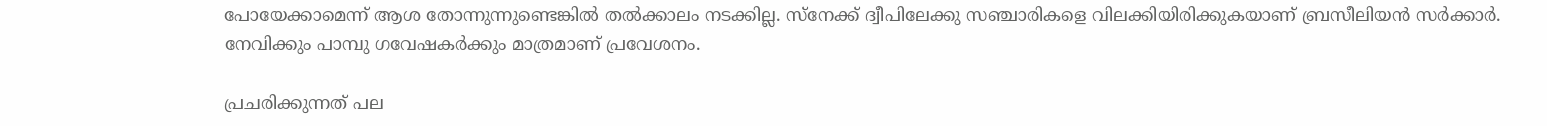പോയേക്കാമെന്ന് ആശ തോന്നുന്നുണ്ടെങ്കില്‍ തല്‍ക്കാലം നടക്കില്ല. സ്‌നേക്ക് ദ്വീപിലേക്കു സഞ്ചാരികളെ വിലക്കിയിരിക്കുകയാണ് ബ്രസീലിയന്‍ സര്‍ക്കാര്‍. നേവിക്കും പാമ്പു ഗവേഷകര്‍ക്കും മാത്രമാണ് പ്രവേശനം.

പ്രചരിക്കുന്നത് പല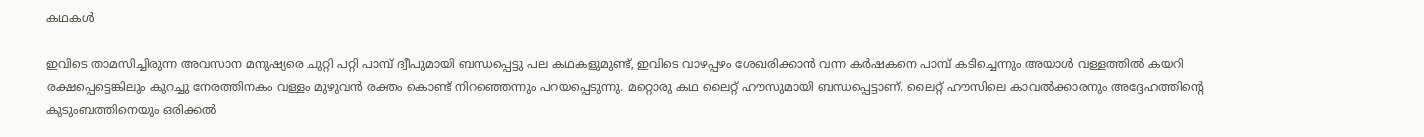കഥകള്‍

ഇവിടെ താമസിച്ചിരുന്ന അവസാന മനുഷ്യരെ ചുറ്റി പറ്റി പാമ്പ് ദ്വീപുമായി ബന്ധപ്പെട്ടു പല കഥകളുമുണ്ട്, ഇവിടെ വാഴപ്പഴം ശേഖരിക്കാന്‍ വന്ന കര്‍ഷകനെ പാമ്പ് കടിച്ചെന്നും അയാള്‍ വള്ളത്തില്‍ കയറി രക്ഷപ്പെട്ടെങ്കിലും കുറച്ചു നേരത്തിനകം വള്ളം മുഴുവന്‍ രക്തം കൊണ്ട് നിറഞ്ഞെന്നും പറയപ്പെടുന്നു. മറ്റൊരു കഥ ലൈറ്റ് ഹൗസുമായി ബന്ധപ്പെട്ടാണ്. ലൈറ്റ് ഹൗസിലെ കാവല്‍ക്കാരനും അദ്ദേഹത്തിന്റെ കുടുംബത്തിനെയും ഒരിക്കല്‍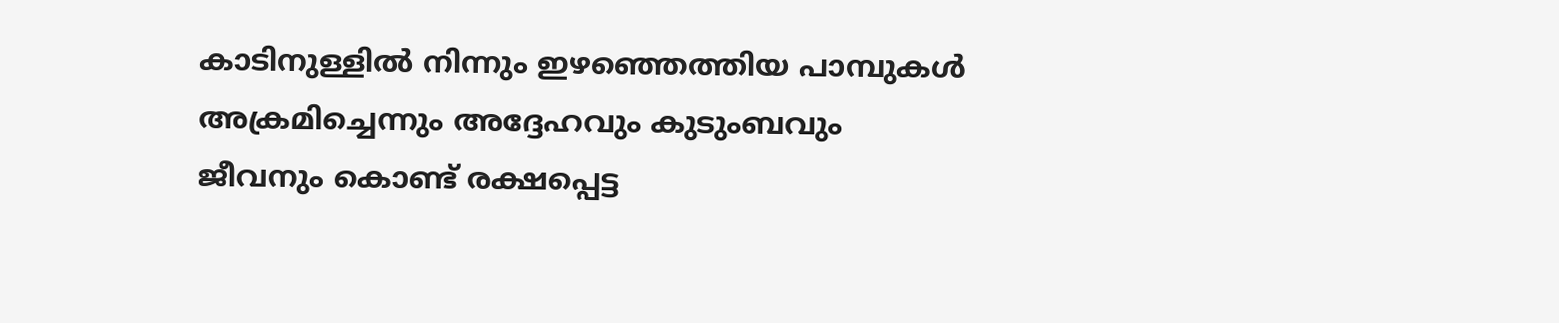കാടിനുള്ളില്‍ നിന്നും ഇഴഞ്ഞെത്തിയ പാമ്പുകള്‍ അക്രമിച്ചെന്നും അദ്ദേഹവും കുടുംബവും ജീവനും കൊണ്ട് രക്ഷപ്പെട്ട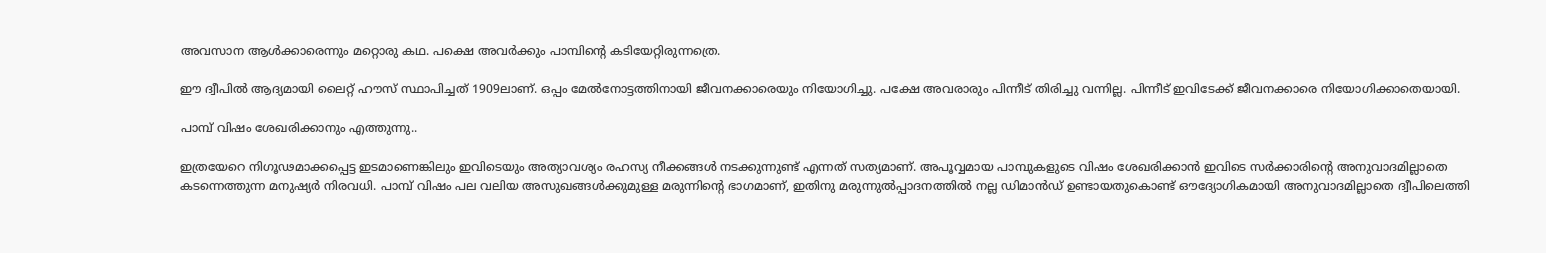അവസാന ആള്‍ക്കാരെന്നും മറ്റൊരു കഥ. പക്ഷെ അവര്‍ക്കും പാമ്പിന്റെ കടിയേറ്റിരുന്നത്രെ.

ഈ ദ്വീപില്‍ ആദ്യമായി ലൈറ്റ് ഹൗസ് സ്ഥാപിച്ചത് 1909ലാണ്. ഒപ്പം മേല്‍നോട്ടത്തിനായി ജീവനക്കാരെയും നിയോഗിച്ചു. പക്ഷേ അവരാരും പിന്നീട് തിരിച്ചു വന്നില്ല. പിന്നീട് ഇവിടേക്ക് ജീവനക്കാരെ നിയോഗിക്കാതെയായി.

പാമ്പ് വിഷം ശേഖരിക്കാനും എത്തുന്നു..

ഇത്രയേറെ നിഗൂഢമാക്കപ്പെട്ട ഇടമാണെങ്കിലും ഇവിടെയും അത്യാവശ്യം രഹസ്യ നീക്കങ്ങള്‍ നടക്കുന്നുണ്ട് എന്നത് സത്യമാണ്. അപൂവ്വമായ പാമ്പുകളുടെ വിഷം ശേഖരിക്കാന്‍ ഇവിടെ സര്‍ക്കാരിന്‍റെ അനുവാദമില്ലാതെ കടന്നെത്തുന്ന മനുഷ്യര്‍ നിരവധി. പാമ്പ് വിഷം പല വലിയ അസുഖങ്ങള്‍ക്കുമുള്ള മരുന്നിന്റെ ഭാഗമാണ്, ഇതിനു മരുന്നുല്‍പ്പാദനത്തില്‍ നല്ല ഡിമാന്‍ഡ് ഉണ്ടായതുകൊണ്ട് ഔദ്യോഗികമായി അനുവാദമില്ലാതെ ദ്വീപിലെത്തി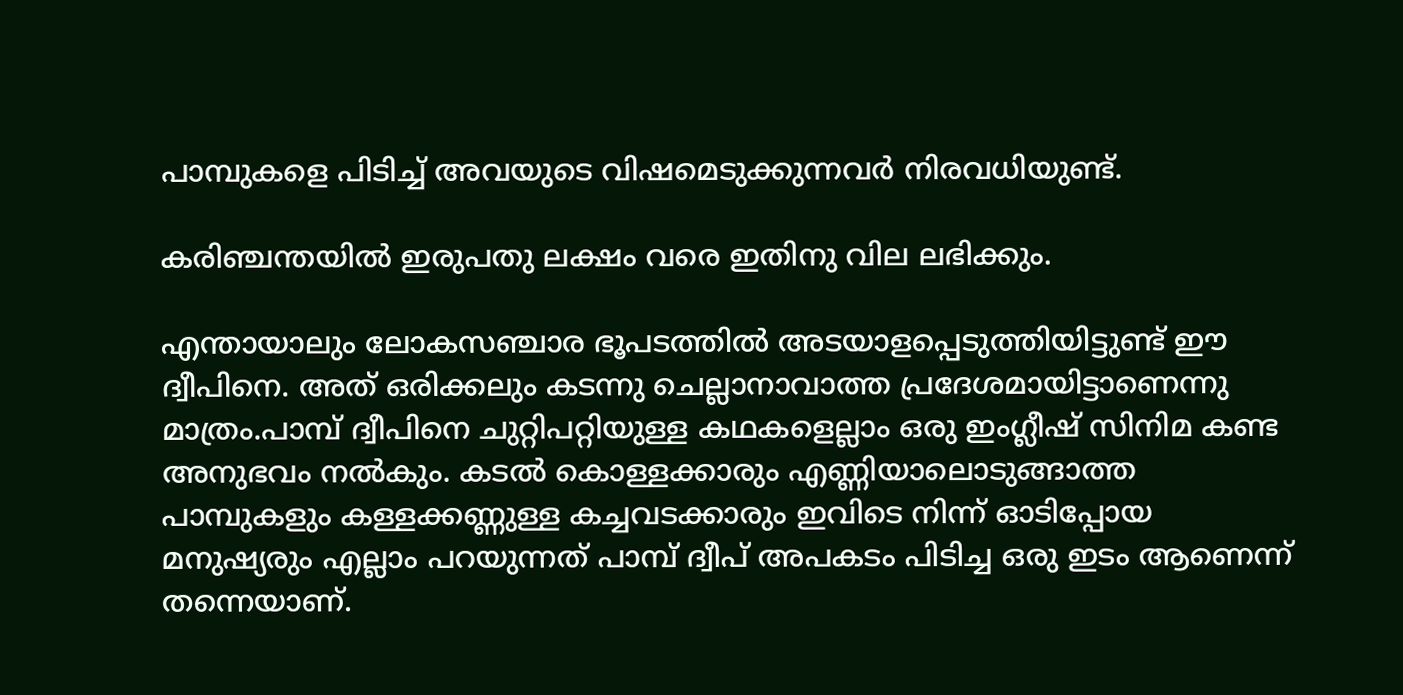പാമ്പുകളെ പിടിച്ച് അവയുടെ വിഷമെടുക്കുന്നവര്‍ നിരവധിയുണ്ട്.

കരിഞ്ചന്തയില്‍ ഇരുപതു ലക്ഷം വരെ ഇതിനു വില ലഭിക്കും.

എന്തായാലും ലോകസഞ്ചാര ഭൂപടത്തില്‍ അടയാളപ്പെടുത്തിയിട്ടുണ്ട് ഈ ദ്വീപിനെ. അത് ഒരിക്കലും കടന്നു ചെല്ലാനാവാത്ത പ്രദേശമായിട്ടാണെന്നു മാത്രം.പാമ്പ് ദ്വീപിനെ ചുറ്റിപറ്റിയുള്ള കഥകളെല്ലാം ഒരു ഇംഗ്ലീഷ് സിനിമ കണ്ട അനുഭവം നല്‍കും. കടല്‍ കൊള്ളക്കാരും എണ്ണിയാലൊടുങ്ങാത്ത പാമ്പുകളും കള്ളക്കണ്ണുള്ള കച്ചവടക്കാരും ഇവിടെ നിന്ന് ഓടിപ്പോയ മനുഷ്യരും എല്ലാം പറയുന്നത് പാമ്പ് ദ്വീപ് അപകടം പിടിച്ച ഒരു ഇടം ആണെന്ന് തന്നെയാണ്.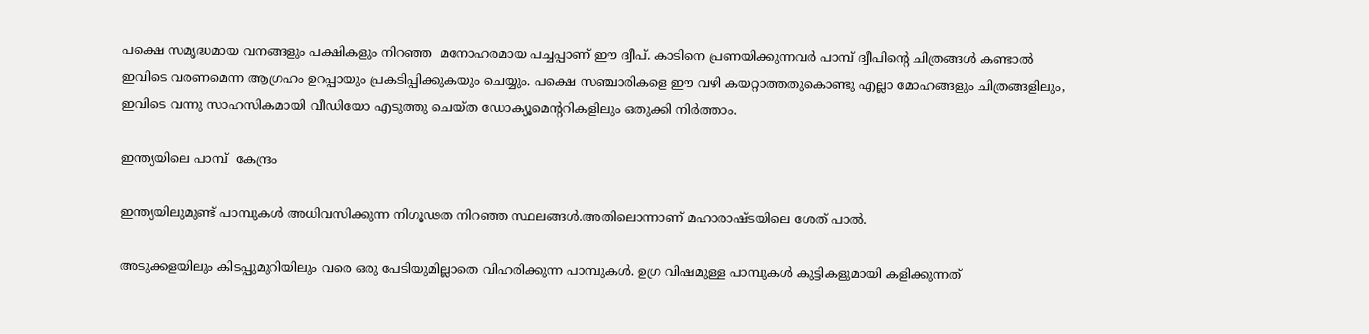പക്ഷെ സമൃദ്ധമായ വനങ്ങളും പക്ഷികളും നിറഞ്ഞ  മനോഹരമായ പച്ചപ്പാണ് ഈ ദ്വീപ്. കാടിനെ പ്രണയിക്കുന്നവര്‍ പാമ്പ് ദ്വീപിന്റെ ചിത്രങ്ങള്‍ കണ്ടാല്‍ ഇവിടെ വരണമെന്ന ആഗ്രഹം ഉറപ്പായും പ്രകടിപ്പിക്കുകയും ചെയ്യും. പക്ഷെ സഞ്ചാരികളെ ഈ വഴി കയറ്റാത്തതുകൊണ്ടു എല്ലാ മോഹങ്ങളും ചിത്രങ്ങളിലും, ഇവിടെ വന്നു സാഹസികമായി വീഡിയോ എടുത്തു ചെയ്ത ഡോക്യൂമെന്ററികളിലും ഒതുക്കി നിര്‍ത്താം.

ഇന്ത്യയിലെ പാമ്പ്  കേന്ദ്രം

ഇന്ത്യയിലുമുണ്ട് പാമ്പുകള്‍ അധിവസിക്കുന്ന നിഗൂഢത നിറഞ്ഞ സ്ഥലങ്ങള്‍.അതിലൊന്നാണ് മഹാരാഷ്ടയിലെ ശേത് പാല്‍.

അടുക്കളയിലും കിടപ്പുമുറിയിലും വരെ ഒരു പേടിയുമില്ലാതെ വിഹരിക്കുന്ന പാമ്പുകള്‍. ഉഗ്ര വിഷമുള്ള പാമ്പുകള്‍ കുട്ടികളുമായി കളിക്കുന്നത്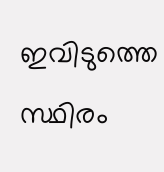ഇവിടുത്തെ സ്ഥിരം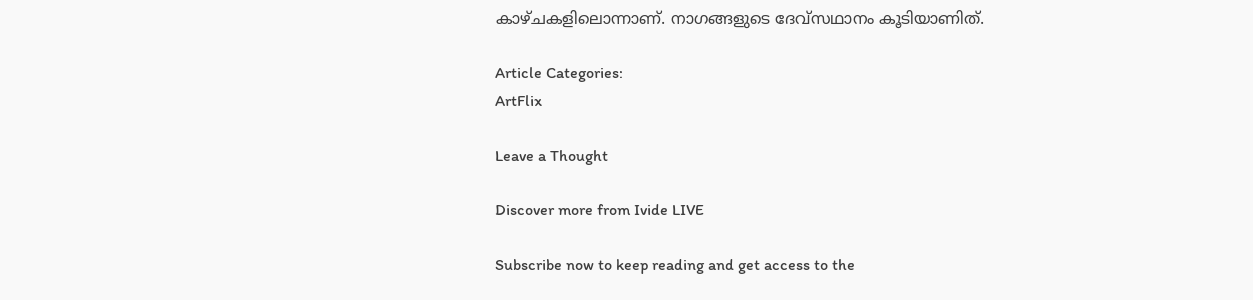കാഴ്ചകളിലൊന്നാണ്. നാഗങ്ങളുടെ ദേവ്‌സഥാനം കൂടിയാണിത്.

Article Categories:
ArtFlix

Leave a Thought

Discover more from Ivide LIVE

Subscribe now to keep reading and get access to the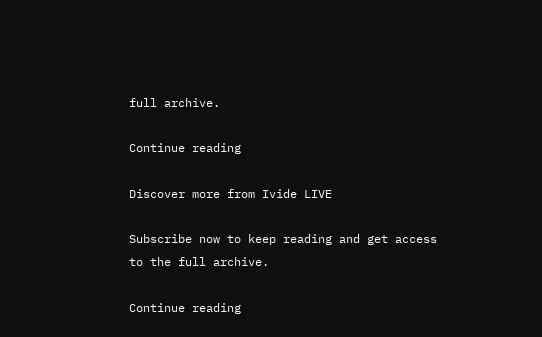full archive.

Continue reading

Discover more from Ivide LIVE

Subscribe now to keep reading and get access to the full archive.

Continue reading